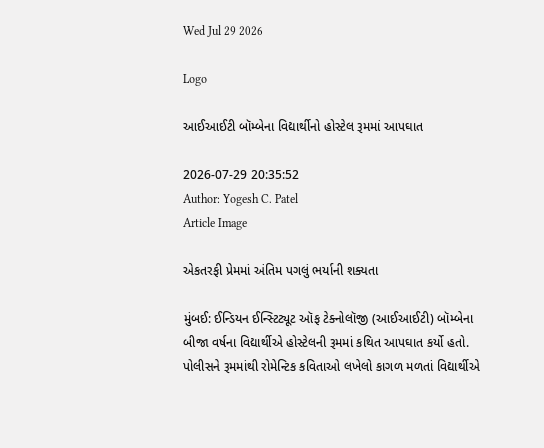Wed Jul 29 2026

Logo

આઈઆઈટી બૉમ્બેના વિદ્યાર્થીનો હોસ્ટેલ રૂમમાં આપઘાત

2026-07-29 20:35:52
Author: Yogesh C. Patel
Article Image

એકતરફી પ્રેમમાં અંતિમ પગલું ભર્યાની શક્યતા

મુંબઈ: ઈન્ડિયન ઈન્સ્ટિટ્યૂટ ઑફ ટેક્નોલૉજી (આઈઆઈટી) બૉમ્બેના બીજા વર્ષના વિદ્યાર્થીએ હોસ્ટેલની રૂમમાં કથિત આપઘાત કર્યો હતો. પોલીસને રૂમમાંથી રોમેન્ટિક કવિતાઓ લખેલો કાગળ મળતાં વિદ્યાર્થીએ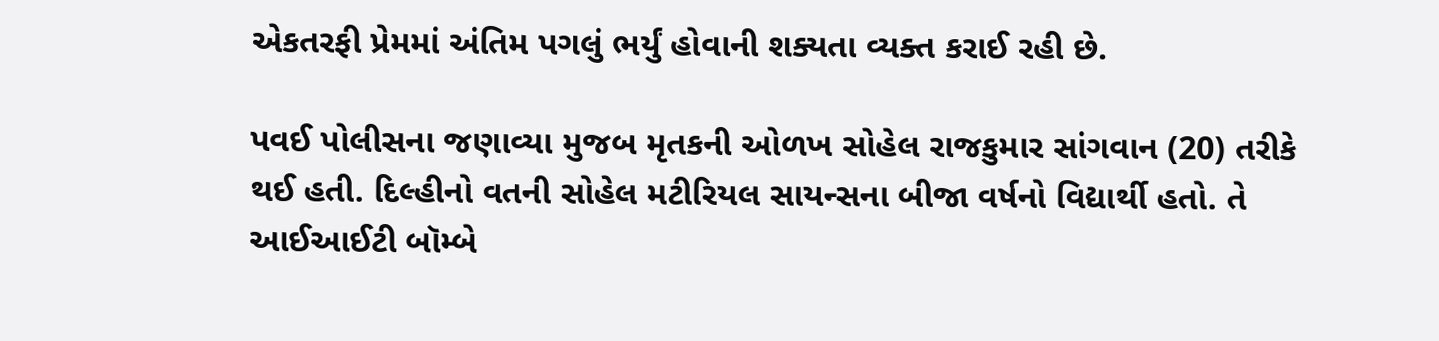એકતરફી પ્રેમમાં અંતિમ પગલું ભર્યું હોવાની શક્યતા વ્યક્ત કરાઈ રહી છે.

પવઈ પોલીસના જણાવ્યા મુજબ મૃતકની ઓળખ સોહેલ રાજકુમાર સાંગવાન (20) તરીકે થઈ હતી. દિલ્હીનો વતની સોહેલ મટીરિયલ સાયન્સના બીજા વર્ષનો વિદ્યાર્થી હતો. તે આઈઆઈટી બૉમ્બે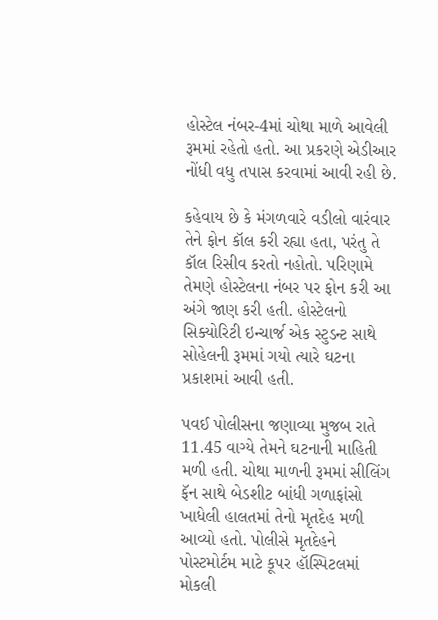હોસ્ટેલ નંબર-4માં ચોથા માળે આવેલી રૂમમાં રહેતો હતો. આ પ્રકરણે એડીઆર નોંધી વધુ તપાસ કરવામાં આવી રહી છે.

કહેવાય છે કે મંગળવારે વડીલો વારંવાર તેને ફોન કૉલ કરી રહ્યા હતા, પરંતુ તે કૉલ રિસીવ કરતો નહોતો. પરિણામે તેમણે હોસ્ટેલના નંબર પર ફોન કરી આ અંગે જાણ કરી હતી. હોસ્ટેલનો સિક્યોરિટી ઇન્ચાર્જ એક સ્ટુડન્ટ સાથે સોહેલની રૂમમાં ગયો ત્યારે ઘટના પ્રકાશમાં આવી હતી.

પવઈ પોલીસના જણાવ્યા મુજબ રાતે 11.45 વાગ્યે તેમને ઘટનાની માહિતી મળી હતી. ચોથા માળની રૂમમાં સીલિંગ ફૅન સાથે બેડશીટ બાંધી ગળાફાંસો ખાધેલી હાલતમાં તેનો મૃતદેહ મળી આવ્યો હતો. પોલીસે મૃતદેહને પોસ્ટમોર્ટમ માટે કૂપર હૉસ્પિટલમાં મોકલી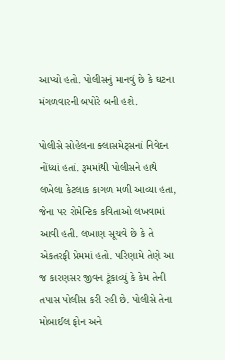આપ્યો હતો. પોલીસનું માનવું છે કે ઘટના મંગળવારની બપોરે બની હશે.

પોલીસે સોહેલના ક્લાસમેટ્સનાં નિવેદન નોંધ્યાં હતાં. રૂમમાંથી પોલીસને હાથે લખેલા કેટલાક કાગળ મળી આવ્યા હતા, જેના પર રોમેન્ટિક કવિતાઓ લખવામાં આવી હતી. લખાણ સૂચવે છે કે તે એકતરફી પ્રેમમાં હતો. પરિણામે તેણે આ જ કારણસર જીવન ટૂંકાવ્યું કે કેમ તેની તપાસ પોલીસ કરી રહી છે. પોલીસે તેના મોબાઈલ ફોન અને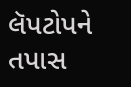લૅપટોપને તપાસ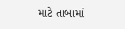માટે તાબામાં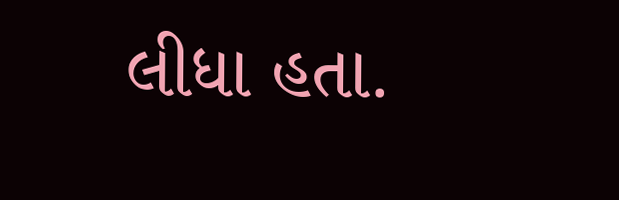લીધા હતા.